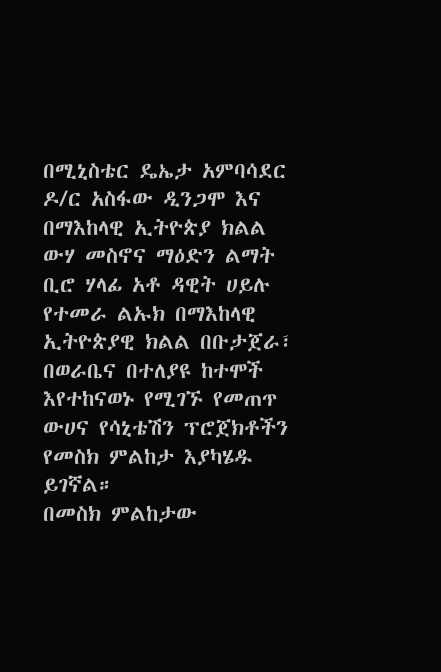በሚኒስቴር ዴኤታ አምባሳደር ዶ/ር አስፋው ዲንጋሞ እና በማእከላዊ ኢትዮጵያ ክልል ውሃ መስኖና ማዕድን ልማት ቢሮ ሃላፊ አቶ ዳዊት ሀይሉ የተመራ ልኡክ በማእከላዊ ኢትዮጵያዊ ክልል በቡታጀራ፣ በወራቤና በተለያዩ ከተሞች እየተከናወኑ የሚገኙ የመጠጥ ውሀና የሳኒቴሽን ፕሮጀክቶችን የመስክ ምልከታ እያካሄዱ ይገኛል።
በመስክ ምልከታው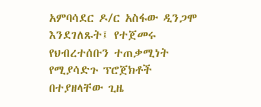አምባሳደር ዶ/ር አስፋው ዲንጋሞ እንደገለጹት፤ የተጀመሩ የህብረተሰቡን ተጠቃሚነት የሚያሳድጉ ፕሮጀክቶች በተያዘላቸው ጊዜ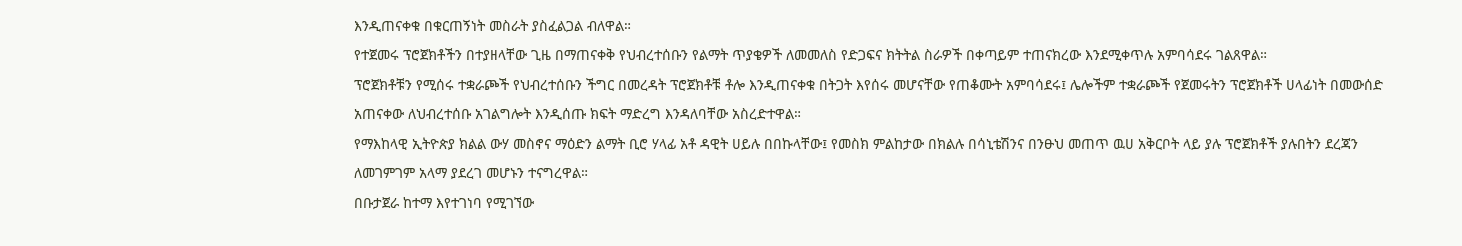እንዲጠናቀቁ በቁርጠኝነት መስራት ያስፈልጋል ብለዋል።
የተጀመሩ ፕሮጀክቶችን በተያዘላቸው ጊዜ በማጠናቀቅ የህብረተሰቡን የልማት ጥያቄዎች ለመመለስ የድጋፍና ክትትል ስራዎች በቀጣይም ተጠናክረው እንደሚቀጥሉ አምባሳደሩ ገልጸዋል።
ፕሮጀክቶቹን የሚሰሩ ተቋራጮች የህብረተሰቡን ችግር በመረዳት ፕሮጀክቶቹ ቶሎ እንዲጠናቀቁ በትጋት እየሰሩ መሆናቸው የጠቆሙት አምባሳደሩ፤ ሌሎችም ተቋራጮች የጀመሩትን ፕሮጀክቶች ሀላፊነት በመውሰድ አጠናቀው ለህብረተሰቡ አገልግሎት እንዲሰጡ ክፍት ማድረግ እንዳለባቸው አስረድተዋል።
የማእከላዊ ኢትዮጵያ ክልል ውሃ መስኖና ማዕድን ልማት ቢሮ ሃላፊ አቶ ዳዊት ሀይሉ በበኩላቸው፤ የመስክ ምልከታው በክልሉ በሳኒቴሽንና በንፁህ መጠጥ ዉሀ አቅርቦት ላይ ያሉ ፕሮጀክቶች ያሉበትን ደረጃን ለመገምገም አላማ ያደረገ መሆኑን ተናግረዋል።
በቡታጀራ ከተማ እየተገነባ የሚገኘው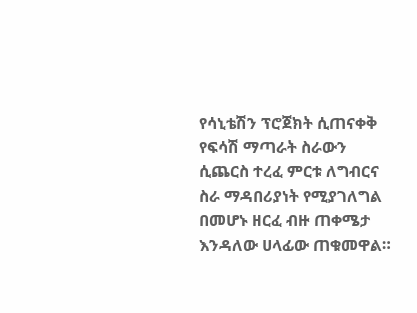የሳኒቴሽን ፕሮጀክት ሲጠናቀቅ የፍሳሽ ማጣራት ስራውን ሲጨርስ ተረፈ ምርቱ ለግብርና ስራ ማዳበሪያነት የሚያገለግል በመሆኑ ዘርፈ ብዙ ጠቀሜታ እንዳለው ሀላፊው ጠቁመዋል።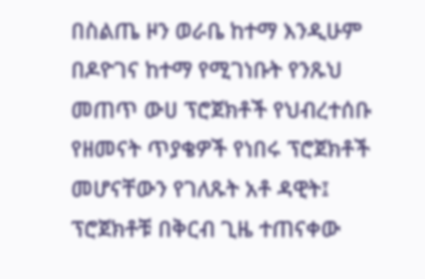በስልጤ ዞን ወራቤ ከተማ እንዲሁም በዶዮገና ከተማ የሚገነቡት የንጹህ መጠጥ ውሀ ፕሮጀክቶች የህብረተሰቡ የዘመናት ጥያቄዎች የነበሩ ፕሮጀክቶች መሆናቸውን የገለጹት አቶ ዳዊት፤ ፕሮጀክቶቹ በቅርብ ጊዜ ተጠናቀው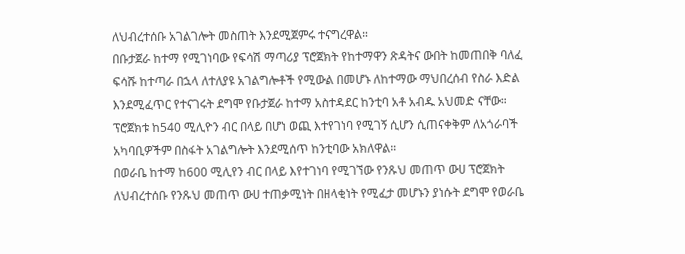ለህብረተሰቡ አገልገሎት መስጠት እንደሚጀምሩ ተናግረዋል።
በቡታጀራ ከተማ የሚገነባው የፍሳሽ ማጣሪያ ፕሮጀክት የከተማዋን ጽዳትና ውበት ከመጠበቅ ባለፈ ፍሳሹ ከተጣራ በኋላ ለተለያዩ አገልግሎቶች የሚውል በመሆኑ ለከተማው ማህበረሰብ የስራ እድል እንደሚፈጥር የተናገሩት ደግሞ የቡታጀራ ከተማ አስተዳደር ከንቲባ አቶ አብዱ አህመድ ናቸው።
ፕሮጀክቱ ከ540 ሚሊዮን ብር በላይ በሆነ ወጪ እተየገነባ የሚገኝ ሲሆን ሲጠናቀቅም ለአጎራባች አካባቢዎችም በስፋት አገልግሎት እንደሚሰጥ ከንቲባው አክለዋል።
በወራቤ ከተማ ከ600 ሚሊየን ብር በላይ እየተገነባ የሚገኘው የንጹህ መጠጥ ውሀ ፕሮጀክት ለህብረተሰቡ የንጹህ መጠጥ ውሀ ተጠቃሚነት በዘላቂነት የሚፈታ መሆኑን ያነሱት ደግሞ የወራቤ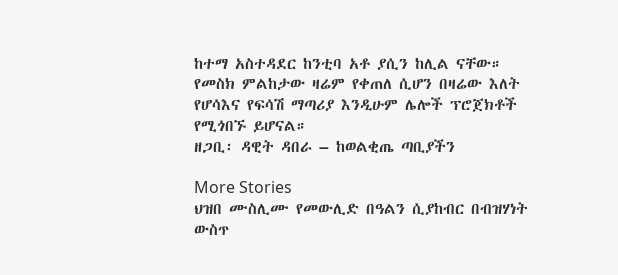ከተማ አስተዳደር ከንቲባ አቶ ያሲን ከሊል ናቸው።
የመስክ ምልከታው ዛሬም የቀጠለ ሲሆን በዛሬው እለት የሆሳእና የፍሳሽ ማጣሪያ እንዲሁም ሌሎች ፕሮጀክቶች የሚጎበኙ ይሆናል።
ዘጋቢ፡ ዳዊት ዳበራ – ከወልቂጤ ጣቢያችን

More Stories
ህዝበ ሙስሊሙ የመውሊድ በዓልን ሲያከብር በብዝሃነት ውስጥ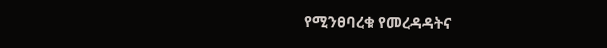የሚንፀባረቁ የመረዳዳትና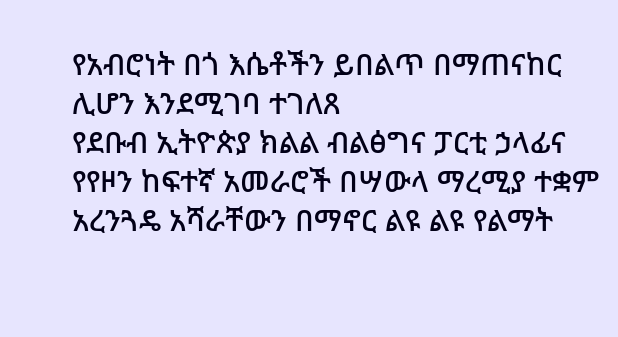የአብሮነት በጎ እሴቶችን ይበልጥ በማጠናከር ሊሆን እንደሚገባ ተገለጸ
የደቡብ ኢትዮጵያ ክልል ብልፅግና ፓርቲ ኃላፊና የየዞን ከፍተኛ አመራሮች በሣውላ ማረሚያ ተቋም አረንጓዴ አሻራቸውን በማኖር ልዩ ልዩ የልማት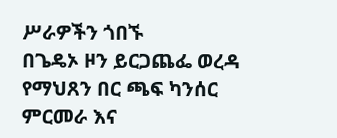ሥራዎችን ጎበኙ
በጌዴኦ ዞን ይርጋጨፌ ወረዳ የማህጸን በር ጫፍ ካንሰር ምርመራ እና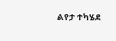ልየታ ተካሄደ